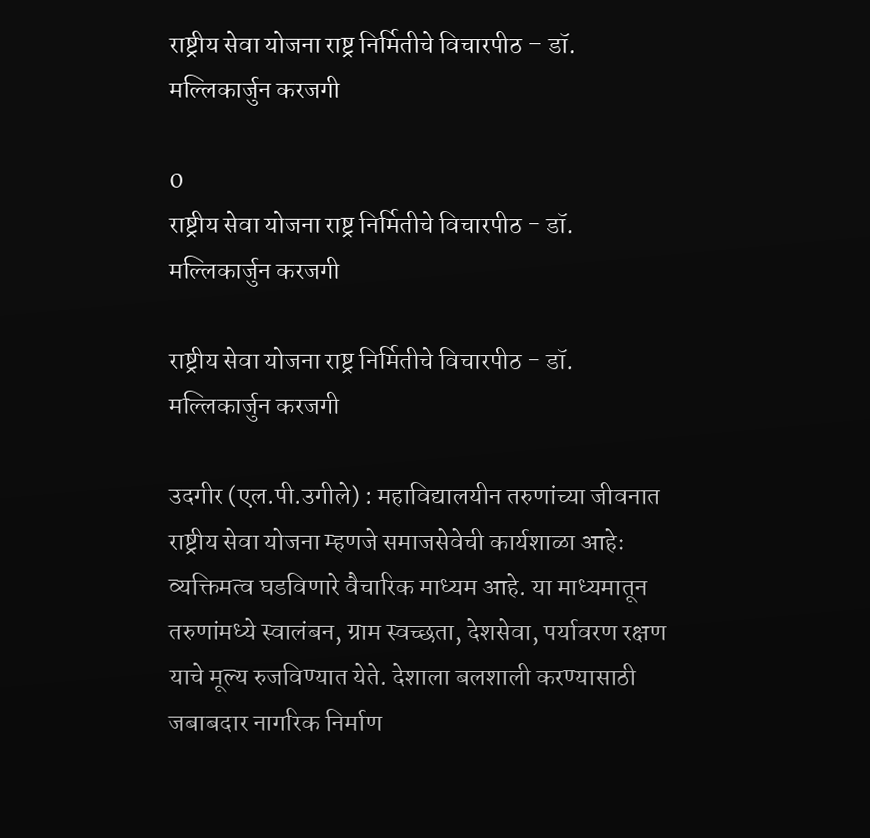राष्ट्रीय सेवा योजना राष्ट्र निर्मितीचे विचारपीठ – डॉ. मल्लिकार्जुन करजगी

0
राष्ट्रीय सेवा योजना राष्ट्र निर्मितीचे विचारपीठ - डॉ. मल्लिकार्जुन करजगी

राष्ट्रीय सेवा योजना राष्ट्र निर्मितीचे विचारपीठ - डॉ. मल्लिकार्जुन करजगी

उदगीर (एल.पी.उगीले) : महाविद्यालयीन तरुणांच्या जीवनात राष्ट्रीय सेवा योजना म्हणजे समाजसेवेची कार्यशाळा आहेः व्यक्तिमत्व घडविणारे वैचारिक माध्यम आहे. या माध्यमातून तरुणांमध्ये स्वालंबन, ग्राम स्वच्छता, देशसेवा, पर्यावरण रक्षण याचे मूल्य रुजविण्यात येते. देशाला बलशाली करण्यासाठी जबाबदार नागरिक निर्माण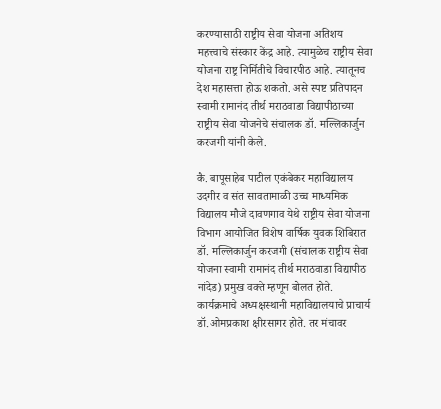करण्यासाठी राष्ट्रीय सेवा योजना अतिशय महत्त्वाचे संस्कार केंद्र आहे. त्यामुळेच राष्ट्रीय सेवा योजना राष्ट्र निर्मितीचे विचारपीठ आहे. त्यातूनच देश महासत्ता होऊ शकतो. असे स्पष्ट प्रतिपादन स्वामी रामानंद तीर्थ मराठवाडा विद्यापीठाच्या राष्ट्रीय सेवा योजनेचे संचालक डॉ. मल्लिकार्जुन करजगी यांनी केले.

कै. बापूसाहेब पाटील एकंबेकर महाविद्यालय उदगीर व संत सावतामाळी उच्च माध्यमिक विद्यालय मौजे दावणगाव येथे राष्ट्रीय सेवा योजना विभाग आयोजित विशेष वार्षिक युवक शिबिरात डॉ. मल्लिकार्जुन करजगी (संचालक राष्ट्रीय सेवा योजना स्वामी रामानंद तीर्थ मराठवाडा विद्यापीठ नांदेड) प्रमुख वक्ते म्हणून बोलत होते. कार्यक्रमाचे अध्यक्षस्थानी महाविद्यालयाचे प्राचार्य डॉ.ओमप्रकाश क्षीरसागर होते. तर मंचावर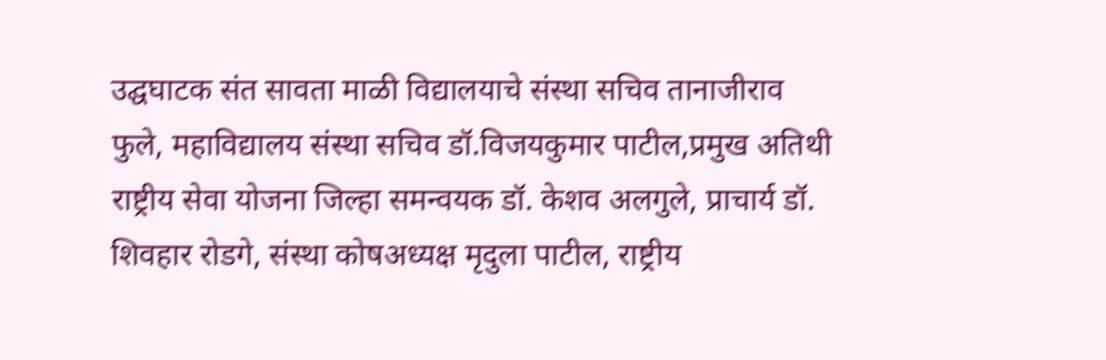उद्घघाटक संत सावता माळी विद्यालयाचे संस्था सचिव तानाजीराव फुले, महाविद्यालय संस्था सचिव डॉ.विजयकुमार पाटील,प्रमुख अतिथी राष्ट्रीय सेवा योजना जिल्हा समन्वयक डॉ. केशव अलगुले, प्राचार्य डॉ. शिवहार रोडगे, संस्था कोषअध्यक्ष मृदुला पाटील, राष्ट्रीय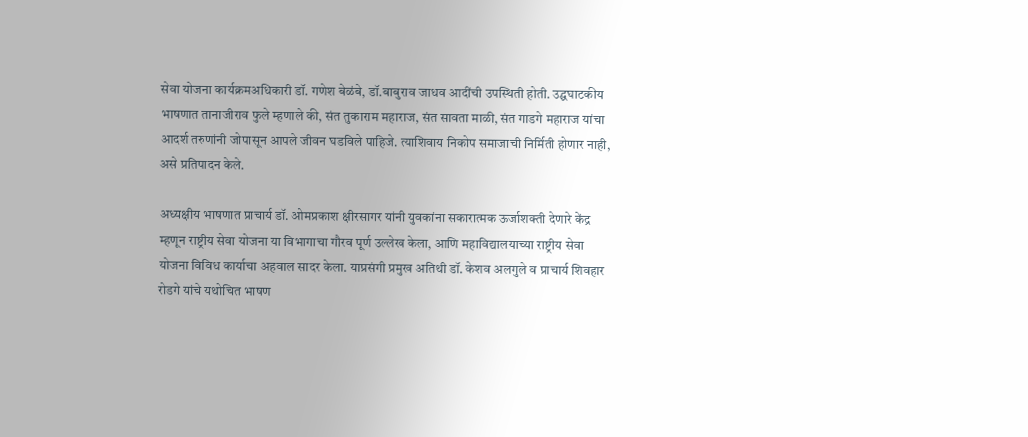सेवा योजना कार्यक्रमअधिकारी डॉ. गणेश बेळंबे, डॉ.बाबुराव जाधव आदींची उपस्थिती होती. उद्घघाटकीय भाषणात तानाजीराव फुले म्हणाले की, संत तुकाराम महाराज, संत सावता माळी, संत गाडगे महाराज यांचा आदर्श तरुणांनी जोपासून आपले जीवन घडविले पाहिजे. त्याशिवाय निकोप समाजाची निर्मिती होणार नाही, असे प्रतिपादन केले.

अध्यक्षीय भाषणात प्राचार्य डॉ. ओमप्रकाश क्षीरसागर यांनी युवकांना सकारात्मक ऊर्जाशक्ती देणारे केंद्र म्हणून राष्ट्रीय सेवा योजना या विभागाचा गौरव पूर्ण उल्लेख केला, आणि महाविद्यालयाच्या राष्ट्रीय सेवा योजना विविध कार्याचा अहवाल सादर केला. याप्रसंगी प्रमुख अतिथी डॉ. केशव अलगुले व प्राचार्य शिवहार रोडगे यांचे यथोचित भाषण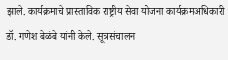झाले. कार्यक्रमाचे प्रास्ताविक राष्ट्रीय सेवा योजना कार्यक्रमअधिकारी डॉ. गणेश बेळंबे यांनी केले. सूत्रसंचालन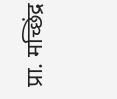प्रा. मच्छिंद्र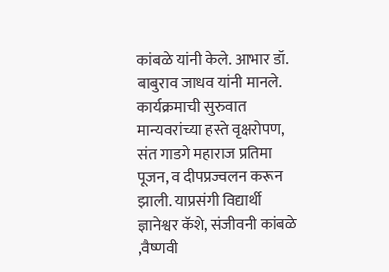कांबळे यांनी केले. आभार डॉ. बाबुराव जाधव यांनी मानले. कार्यक्रमाची सुरुवात मान्यवरांच्या हस्ते वृक्षरोपण, संत गाडगे महाराज प्रतिमा पूजन, व दीपप्रज्वलन करून झाली. याप्रसंगी विद्यार्थी ज्ञानेश्वर कॅशे, संजीवनी कांबळे ,वैष्णवी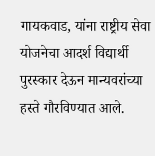गायकवाड, यांना राष्ट्रीय सेवा योजनेचा आदर्श विद्यार्थी पुरस्कार देऊन मान्यवरांच्या हस्ते गौरविण्यात आले.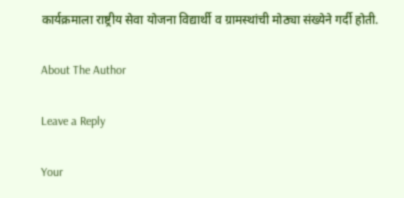कार्यक्रमाला राष्ट्रीय सेवा योजना विद्यार्थी व ग्रामस्थांची मोठ्या संख्येने गर्दी होती.

About The Author

Leave a Reply

Your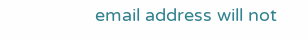email address will not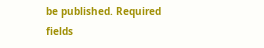be published. Required fields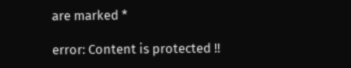are marked *

error: Content is protected !!